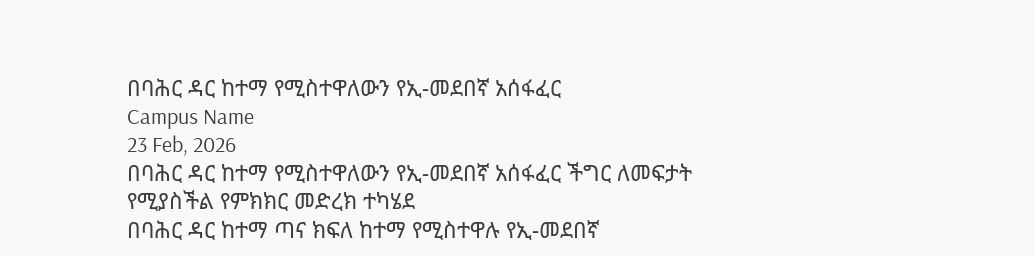በባሕር ዳር ከተማ የሚስተዋለውን የኢ-መደበኛ አሰፋፈር
Campus Name
23 Feb, 2026
በባሕር ዳር ከተማ የሚስተዋለውን የኢ-መደበኛ አሰፋፈር ችግር ለመፍታት የሚያስችል የምክክር መድረክ ተካሄደ
በባሕር ዳር ከተማ ጣና ክፍለ ከተማ የሚስተዋሉ የኢ-መደበኛ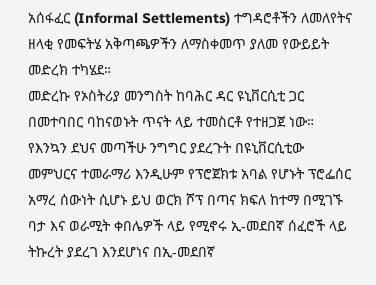አሰፋፈር (Informal Settlements) ተግዳሮቶችን ለመለየትና ዘላቂ የመፍትሄ አቅጣጫዎችን ለማስቀመጥ ያለመ የውይይት መድረክ ተካሄደ።
መድረኩ የኦስትሪያ መንግስት ከባሕር ዳር ዩኒቨርሲቲ ጋር በመተባበር ባከናወኑት ጥናት ላይ ተመስርቶ የተዘጋጀ ነው።
የእንኳን ደህና መጣችሁ ንግግር ያደረጉት በዩኒቨርሲቲው መምህርና ተመራማሪ እንዲሁም የፕሮጀክቱ አባል የሆኑት ፕሮፌሰር አማረ ሰውነት ሲሆኑ ይህ ወርክ ሾፕ በጣና ክፍለ ከተማ በሚገኙ ባታ እና ወራሚት ቀበሌዎች ላይ የሚኖሩ ኢ-መደበኛ ሰፈሮች ላይ ትኩረት ያደረገ እንደሆነና በኢ-መደበኛ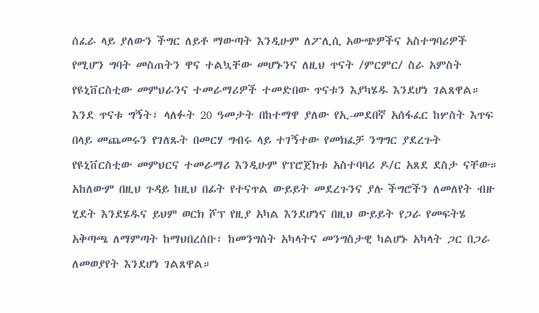ሰፈራ ላይ ያለውን ችግር ለይቶ ማውጣት እንዲሁም ለፖሊሲ አውጭዎችና አስተግባሪዎች የሚሆን ግባት መስጠትን ዋና ተልኳቸው መሆኑንና ለዚህ ጥናት /ምርምር/ ስራ አምስት የዩኒቨርስቲው መምህራንና ተመራማሪዎች ተመድበው ጥናቱን እያካሄዱ እንደሆነ ገልጸዋል።
እንደ ጥናቱ ግኝት፣ ላለፉት 20 ዓመታት በከተማዋ ያለው የኢ-መደበኛ አሰፋፈር ከሦስት እጥፍ በላይ መጨመሩን የገለጹት በመርሃ ግብሩ ላይ ተገኝተው የመክፈቻ ንግግር ያደረጉት የዩኒቨርስቲው መምህርና ተመራማሪ እንዲሁም የፕሮጀክቱ አስተባባሪ ዶ/ር አጸደ ደስታ ናቸው። አከለውም በዚህ ጉዳይ ከዚህ በፊት የተናጥል ውይይት መደረጉንና ያሉ ችግሮችን ለመለየት ብዙ ሂደት እንደሄዱና ይህም ወርክ ሾፕ የዚያ አካል እንደሆነና በዚህ ውይይት የጋራ የመፍትሄ አቅጣጫ ለማምጣት ከማህበረሰቡ፣ ከመንግስት አካላትና መንግስታዊ ካልሆኑ አካላት ጋር በጋራ ለመወያየት እንደሆነ ገልጸዋል።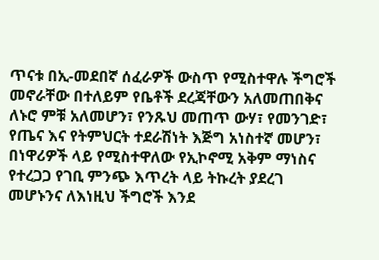ጥናቱ በኢ-መደበኛ ሰፈራዎች ውስጥ የሚስተዋሉ ችግሮች መኖራቸው በተለይም የቤቶች ደረጃቸውን አለመጠበቅና ለኑሮ ምቹ አለመሆን፣ የንጹህ መጠጥ ውሃ፣ የመንገድ፣ የጤና እና የትምህርት ተደራሽነት እጅግ አነስተኛ መሆን፣ በነዋሪዎች ላይ የሚስተዋለው የኢኮኖሚ አቅም ማነስና የተረጋጋ የገቢ ምንጭ እጥረት ላይ ትኩረት ያደረገ መሆኑንና ለእነዚህ ችግሮች እንደ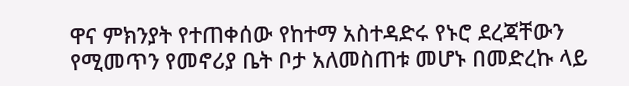ዋና ምክንያት የተጠቀሰው የከተማ አስተዳድሩ የኑሮ ደረጃቸውን የሚመጥን የመኖሪያ ቤት ቦታ አለመስጠቱ መሆኑ በመድረኩ ላይ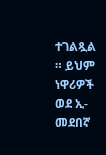ተገልጿል ። ይህም ነዋሪዎች ወደ ኢ-መደበኛ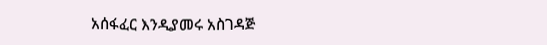አሰፋፈር እንዲያመሩ አስገዳጅ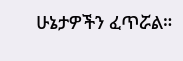ሁኔታዎችን ፈጥሯል።